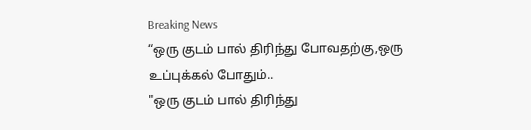Breaking News
“ஒரு குடம் பால் திரிந்து போவதற்கு,ஒரு உப்புக்கல் போதும்..
"ஒரு குடம் பால் திரிந்து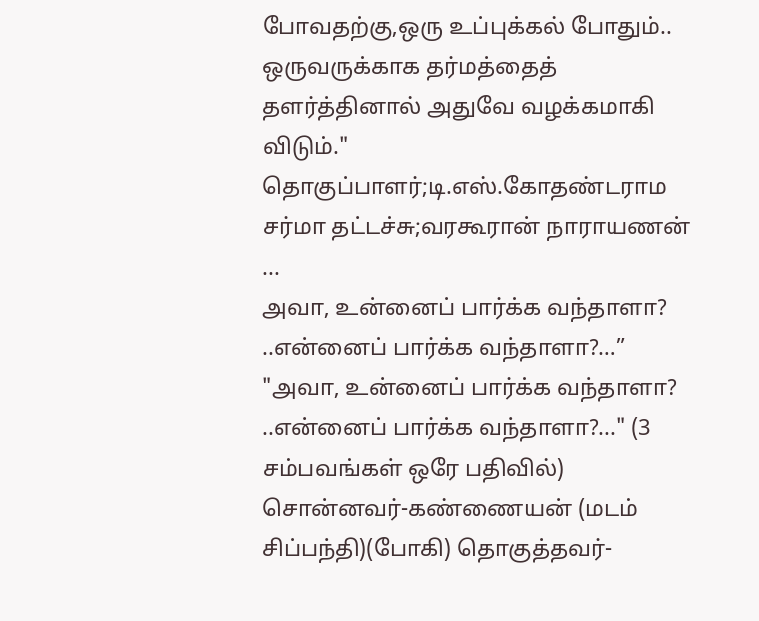போவதற்கு,ஒரு உப்புக்கல் போதும்.. ஒருவருக்காக தர்மத்தைத் தளர்த்தினால் அதுவே வழக்கமாகி விடும்." தொகுப்பாளர்;டி.எஸ்.கோதண்டராம சர்மா தட்டச்சு;வரகூரான் நாராயணன் ...
அவா, உன்னைப் பார்க்க வந்தாளா? ..என்னைப் பார்க்க வந்தாளா?…”
"அவா, உன்னைப் பார்க்க வந்தாளா? ..என்னைப் பார்க்க வந்தாளா?..." (3 சம்பவங்கள் ஒரே பதிவில்) சொன்னவர்-கண்ணையன் (மடம் சிப்பந்தி)(போகி) தொகுத்தவர்-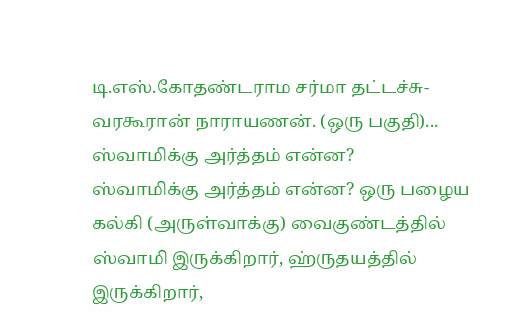டி.எஸ்.கோதண்டராம சர்மா தட்டச்சு-வரகூரான் நாராயணன். (ஒரு பகுதி)...
ஸ்வாமிக்கு அர்த்தம் என்ன?
ஸ்வாமிக்கு அர்த்தம் என்ன? ஒரு பழைய கல்கி (அருள்வாக்கு) வைகுண்டத்தில் ஸ்வாமி இருக்கிறார், ஹ்ருதயத்தில் இருக்கிறார்,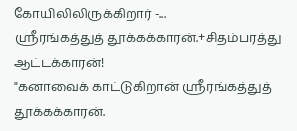கோயிலிலிருக்கிறார் -...
ஸ்ரீரங்கத்துத் தூக்கக்காரன்.+சிதம்பரத்து ஆட்டக்காரன்!
"கனாவைக் காட்டுகிறான் ஸ்ரீரங்கத்துத் தூக்கக்காரன்.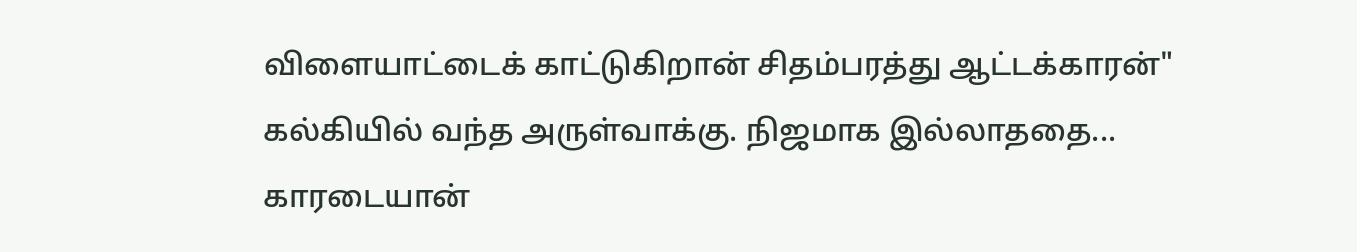விளையாட்டைக் காட்டுகிறான் சிதம்பரத்து ஆட்டக்காரன்" கல்கியில் வந்த அருள்வாக்கு. நிஜமாக இல்லாததை...
காரடையான்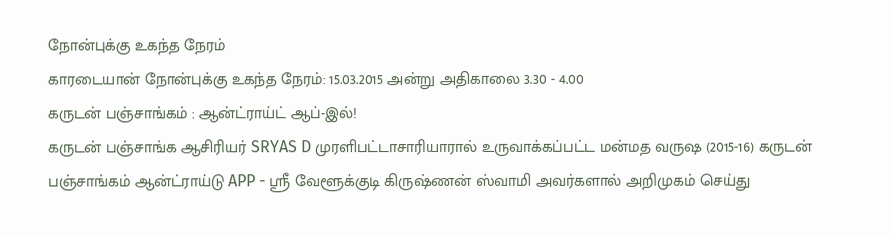நோன்புக்கு உகந்த நேரம்
காரடையான் நோன்புக்கு உகந்த நேரம்: 15.03.2015 அன்று அதிகாலை 3.30 - 4.00
கருடன் பஞ்சாங்கம் : ஆன்ட்ராய்ட் ஆப்-இல்!
கருடன் பஞ்சாங்க ஆசிரியர் SRYAS D முரளிபட்டாசாரியாரால் உருவாக்கப்பட்ட மன்மத வருஷ (2015-16) கருடன் பஞ்சாங்கம் ஆன்ட்ராய்டு APP - ஸ்ரீ வேளூக்குடி கிருஷ்ணன் ஸ்வாமி அவர்களால் அறிமுகம் செய்து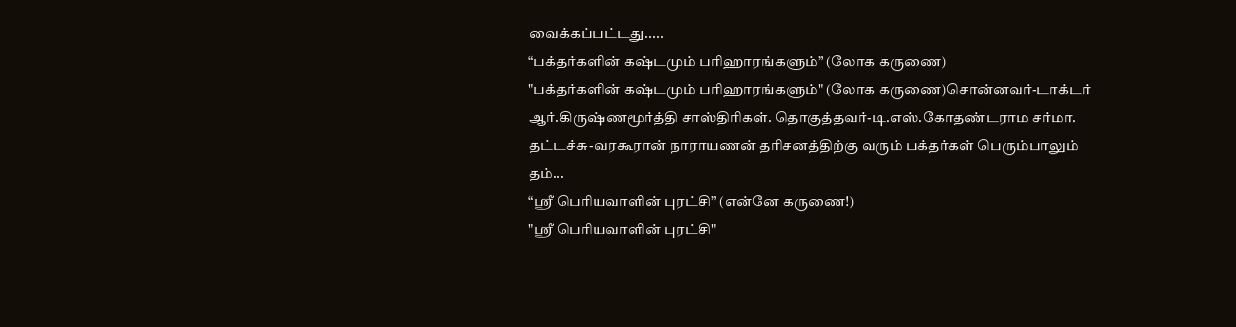வைக்கப்பட்டது.....
“பக்தர்களின் கஷ்டமும் பரிஹாரங்களும்” (லோக கருணை)
"பக்தர்களின் கஷ்டமும் பரிஹாரங்களும்" (லோக கருணை)சொன்னவர்-டாக்டர் ஆர்.கிருஷ்ணமூர்த்தி சாஸ்திரிகள். தொகுத்தவர்-டி.எஸ்.கோதண்டராம சர்மா. தட்டச்சு-வரகூரான் நாராயணன் தரிசனத்திற்கு வரும் பக்தர்கள் பெரும்பாலும் தம்...
“ஸ்ரீ பெரியவாளின் புரட்சி” (என்னே கருணை!)
"ஸ்ரீ பெரியவாளின் புரட்சி"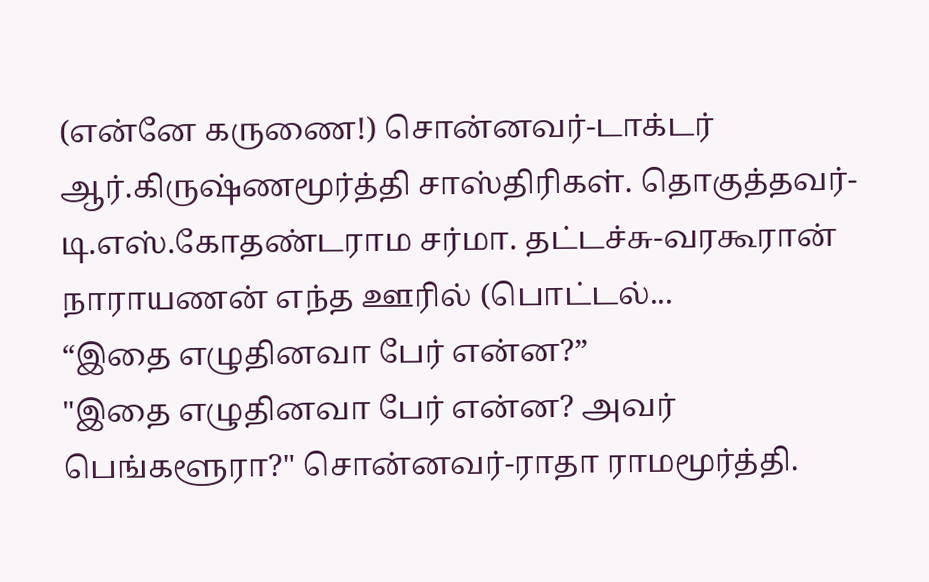(என்னே கருணை!) சொன்னவர்-டாக்டர் ஆர்.கிருஷ்ணமூர்த்தி சாஸ்திரிகள். தொகுத்தவர்-டி.எஸ்.கோதண்டராம சர்மா. தட்டச்சு-வரகூரான் நாராயணன் எந்த ஊரில் (பொட்டல்...
“இதை எழுதினவா பேர் என்ன?”
"இதை எழுதினவா பேர் என்ன? அவர் பெங்களூரா?" சொன்னவர்-ராதா ராமமூர்த்தி.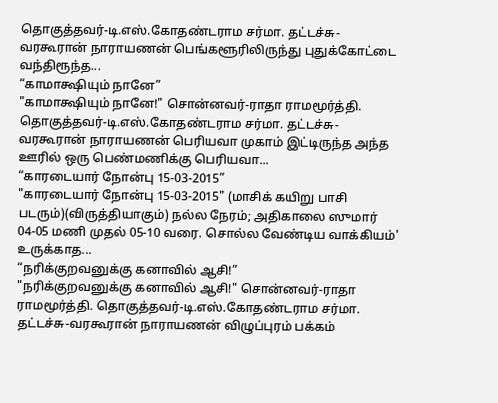தொகுத்தவர்-டி.எஸ்.கோதண்டராம சர்மா. தட்டச்சு-வரகூரான் நாராயணன் பெங்களூரிலிருந்து புதுக்கோட்டை வந்திரூந்த...
“காமாக்ஷியும் நானே”
"காமாக்ஷியும் நானே!" சொன்னவர்-ராதா ராமமூர்த்தி. தொகுத்தவர்-டி.எஸ்.கோதண்டராம சர்மா. தட்டச்சு-வரகூரான் நாராயணன் பெரியவா முகாம் இட்டிருந்த அந்த ஊரில் ஒரு பெண்மணிக்கு பெரியவா...
“காரடையார் நோன்பு 15-03-2015”
"காரடையார் நோன்பு 15-03-2015" (மாசிக் கயிறு பாசி படரும்)(விருத்தியாகும்) நல்ல நேரம்; அதிகாலை ஸுமார் 04-05 மணி முதல் 05-10 வரை. சொல்ல வேண்டிய வாக்கியம்' உருக்காத...
“நரிக்குறவனுக்கு கனாவில் ஆசி!”
"நரிக்குறவனுக்கு கனாவில் ஆசி!" சொன்னவர்-ராதா ராமமூர்த்தி. தொகுத்தவர்-டி.எஸ்.கோதண்டராம சர்மா. தட்டச்சு-வரகூரான் நாராயணன் விழுப்புரம் பக்கம்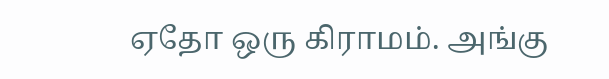ஏதோ ஒரு கிராமம். அங்கு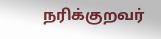நரிக்குறவர்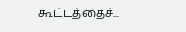கூட்டத்தைச்...